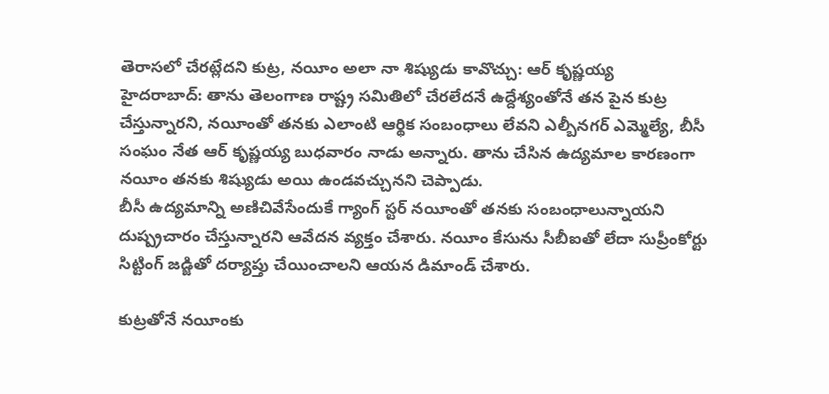తెరాసలో చేరట్లేదని కుట్ర, నయీం అలా నా శిష్యుడు కావొచ్చు: ఆర్ కృష్ణయ్య
హైదరాబాద్: తాను తెలంగాణ రాష్ట్ర సమితిలో చేరలేదనే ఉద్దేశ్యంతోనే తన పైన కుట్ర చేస్తున్నారని, నయీంతో తనకు ఎలాంటి ఆర్థిక సంబంధాలు లేవని ఎల్బీనగర్ ఎమ్మెల్యే, బీసీ సంఘం నేత ఆర్ కృష్ణయ్య బుధవారం నాడు అన్నారు. తాను చేసిన ఉద్యమాల కారణంగా నయీం తనకు శిష్యుడు అయి ఉండవచ్చునని చెప్పాడు.
బీసీ ఉద్యమాన్ని అణిచివేసేందుకే గ్యాంగ్ స్టర్ నయీంతో తనకు సంబంధాలున్నాయని దుష్ప్రచారం చేస్తున్నారని ఆవేదన వ్యక్తం చేశారు. నయీం కేసును సీబీఐతో లేదా సుప్రీంకోర్టు సిట్టింగ్ జడ్జితో దర్యాప్తు చేయించాలని ఆయన డిమాండ్ చేశారు.

కుట్రతోనే నయీంకు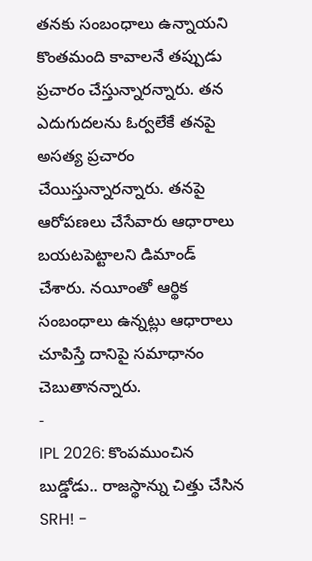తనకు సంబంధాలు ఉన్నాయని కొంతమంది కావాలనే తప్పుడు ప్రచారం చేస్తున్నారన్నారు. తన ఎదుగుదలను ఓర్వలేకే తనపై అసత్య ప్రచారం చేయిస్తున్నారన్నారు. తనపై ఆరోపణలు చేసేవారు ఆధారాలు బయటపెట్టాలని డిమాండ్ చేశారు. నయీంతో ఆర్థిక సంబంధాలు ఉన్నట్లు ఆధారాలు చూపిస్తే దానిపై సమాధానం చెబుతానన్నారు.
-
IPL 2026: కొంపముంచిన బుడ్డోడు.. రాజస్థాన్ను చిత్తు చేసిన SRH! -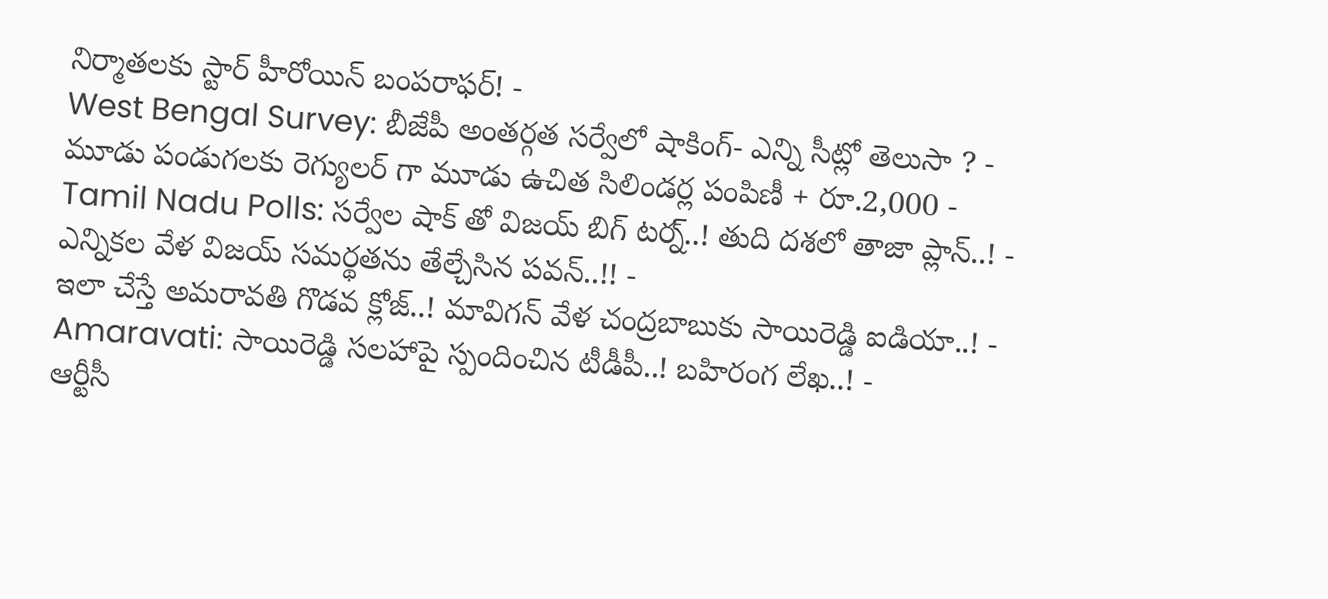నిర్మాతలకు స్టార్ హీరోయిన్ బంపరాఫర్! -
West Bengal Survey: బీజేపీ అంతర్గత సర్వేలో షాకింగ్- ఎన్ని సీట్లో తెలుసా ? -
మూడు పండుగలకు రెగ్యులర్ గా మూడు ఉచిత సిలిండర్ల పంపిణీ + రూ.2,000 -
Tamil Nadu Polls: సర్వేల షాక్ తో విజయ్ బిగ్ టర్న్..! తుది దశలో తాజా ప్లాన్..! -
ఎన్నికల వేళ విజయ్ సమర్థతను తేల్చేసిన పవన్..!! -
ఇలా చేస్తే అమరావతి గొడవ క్లోజ్..! మావిగన్ వేళ చంద్రబాబుకు సాయిరెడ్డి ఐడియా..! -
Amaravati: సాయిరెడ్డి సలహాపై స్పందించిన టీడీపీ..! బహిరంగ లేఖ..! -
ఆర్టీసీ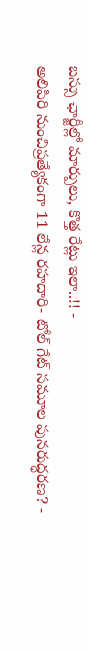బస్సు ఛార్జీల్లో మార్పులు, కొత్త రేట్లు ఇలా..!! -
అలిపిరి నుంచిప్రత్యేకంగా 11 లేన్ల రహదారి- టోల్ గేట్ సమూల పునరుద్ధరణ? -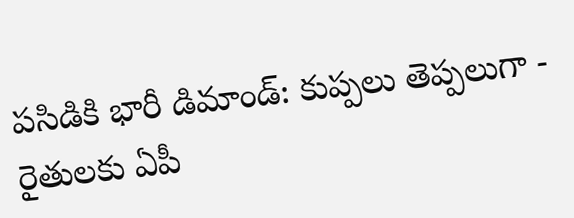పసిడికి భారీ డిమాండ్: కుప్పలు తెప్పలుగా -
రైతులకు ఏపీ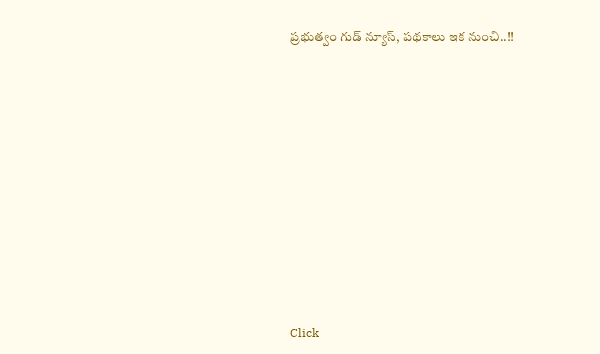ప్రభుత్వం గుడ్ న్యూస్, పథకాలు ఇక నుంచి..!!












Click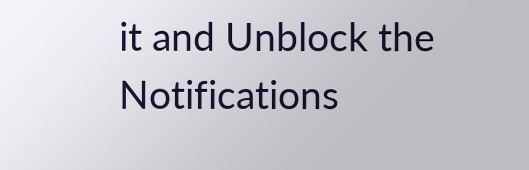it and Unblock the Notifications